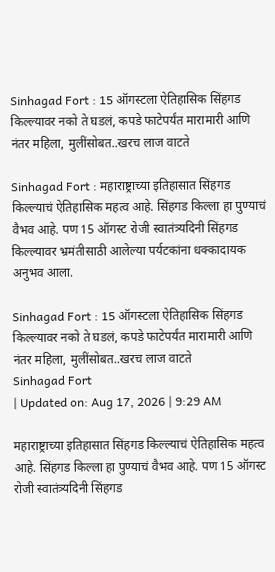Sinhagad Fort : 15 ऑगस्टला ऐतिहासिक सिंहगड किल्ल्यावर नको ते घडलं, कपडे फाटेपर्यंत मारामारी आणि नंतर महिला, मुलींसोबत..खरच लाज वाटते

Sinhagad Fort : महाराष्ट्राच्या इतिहासात सिंहगड किल्ल्याचं ऐतिहासिक महत्व आहे. सिंहगड किल्ला हा पुण्याचं वैभव आहे. पण 15 ऑगस्ट रोजी स्वातंत्र्यदिनी सिंहगड किल्ल्यावर भ्रमंतीसाठी आलेल्या पर्यटकांना धक्कादायक अनुभव आला.

Sinhagad Fort : 15 ऑगस्टला ऐतिहासिक सिंहगड किल्ल्यावर नको ते घडलं, कपडे फाटेपर्यंत मारामारी आणि नंतर महिला, मुलींसोबत..खरच लाज वाटते
Sinhagad Fort
| Updated on: Aug 17, 2026 | 9:29 AM

महाराष्ट्राच्या इतिहासात सिंहगड किल्ल्याचं ऐतिहासिक महत्व आहे. सिंहगड किल्ला हा पुण्याचं वैभव आहे. पण 15 ऑगस्ट रोजी स्वातंत्र्यदिनी सिंहगड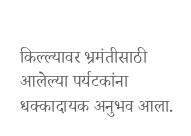किल्ल्यावर भ्रमंतीसाठी आलेल्या पर्यटकांना धक्कादायक अनुभव आला.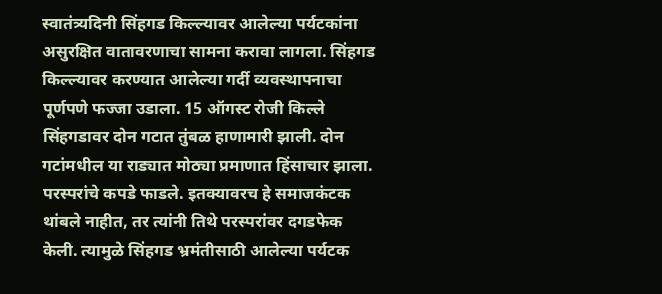स्वातंत्र्यदिनी सिंहगड किल्ल्यावर आलेल्या पर्यटकांना असुरक्षित वातावरणाचा सामना करावा लागला. सिंहगड किल्ल्यावर करण्यात आलेल्या गर्दी व्यवस्थापनाचा पूर्णपणे फज्जा उडाला. 15 ऑगस्ट रोजी किल्ले सिंहगडावर दोन गटात तुंबळ हाणामारी झाली. दोन गटांमधील या राड्यात मोठ्या प्रमाणात हिंसाचार झाला. परस्परांचे कपडे फाडले. इतक्यावरच हे समाजकंटक थांबले नाहीत, तर त्यांनी तिथे परस्परांवर दगडफेक केली. त्यामुळे सिंहगड भ्रमंतीसाठी आलेल्या पर्यटक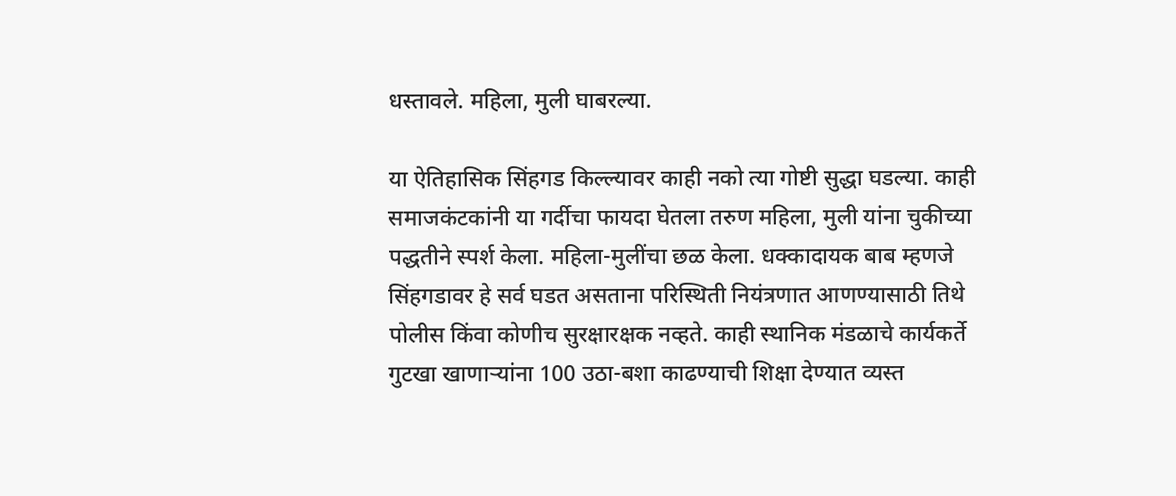धस्तावले. महिला, मुली घाबरल्या.

या ऐतिहासिक सिंहगड किल्ल्यावर काही नको त्या गोष्टी सुद्धा घडल्या. काही समाजकंटकांनी या गर्दीचा फायदा घेतला तरुण महिला, मुली यांना चुकीच्या पद्धतीने स्पर्श केला. महिला-मुलींचा छळ केला. धक्कादायक बाब म्हणजे सिंहगडावर हे सर्व घडत असताना परिस्थिती नियंत्रणात आणण्यासाठी तिथे पोलीस किंवा कोणीच सुरक्षारक्षक नव्हते. काही स्थानिक मंडळाचे कार्यकर्ते गुटखा खाणाऱ्यांना 100 उठा-बशा काढण्याची शिक्षा देण्यात व्यस्त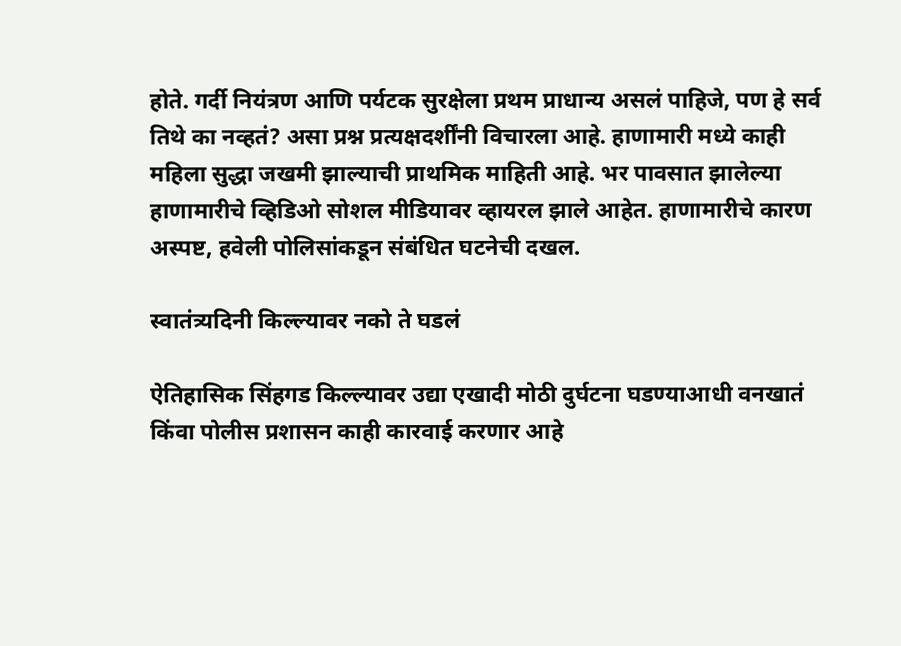होते. गर्दी नियंत्रण आणि पर्यटक सुरक्षेला प्रथम प्राधान्य असलं पाहिजे, पण हे सर्व तिथे का नव्हतं? असा प्रश्न प्रत्यक्षदर्शींनी विचारला आहे. हाणामारी मध्ये काही महिला सुद्धा जखमी झाल्याची प्राथमिक माहिती आहे. भर पावसात झालेल्या हाणामारीचे व्हिडिओ सोशल मीडियावर व्हायरल झाले आहेत. हाणामारीचे कारण अस्पष्ट, हवेली पोलिसांकडून संबंधित घटनेची दखल.

स्वातंत्र्यदिनी किल्ल्यावर नको ते घडलं

ऐतिहासिक सिंहगड किल्ल्यावर उद्या एखादी मोठी दुर्घटना घडण्याआधी वनखातं किंवा पोलीस प्रशासन काही कारवाई करणार आहे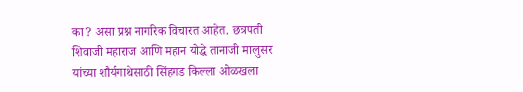का? असा प्रश्न नागरिक विचारत आहेत. छत्रपती शिवाजी महाराज आणि महान योद्धे तानाजी मालुसर यांच्या शौर्यगाथेसाठी सिंहगड किल्ला ओळखला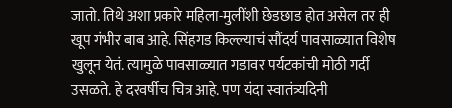जातो. तिथे अशा प्रकारे महिला-मुलींशी छेडछाड होत असेल तर ही खूप गंभीर बाब आहे. सिंहगड किल्ल्याचं सौंदर्य पावसाळ्यात विशेष खुलून येतं. त्यामुळे पावसाळ्यात गडावर पर्यटकांची मोठी गर्दी उसळते. हे दरवर्षीच चित्र आहे. पण यंदा स्वातंत्र्यदिनी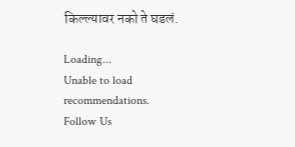किल्ल्यावर नको ते घडलं.

Loading...
Unable to load recommendations.
Follow Us